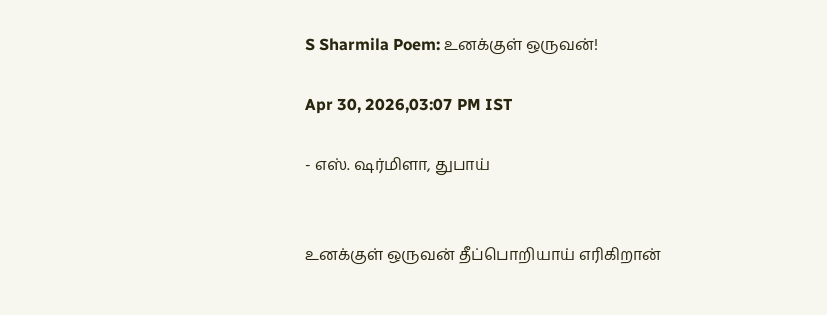S Sharmila Poem: உனக்குள் ஒருவன்!

Apr 30, 2026,03:07 PM IST

- எஸ். ஷர்மிளா, துபாய்


உனக்குள் ஒருவன் தீப்பொறியாய் எரிகிறான்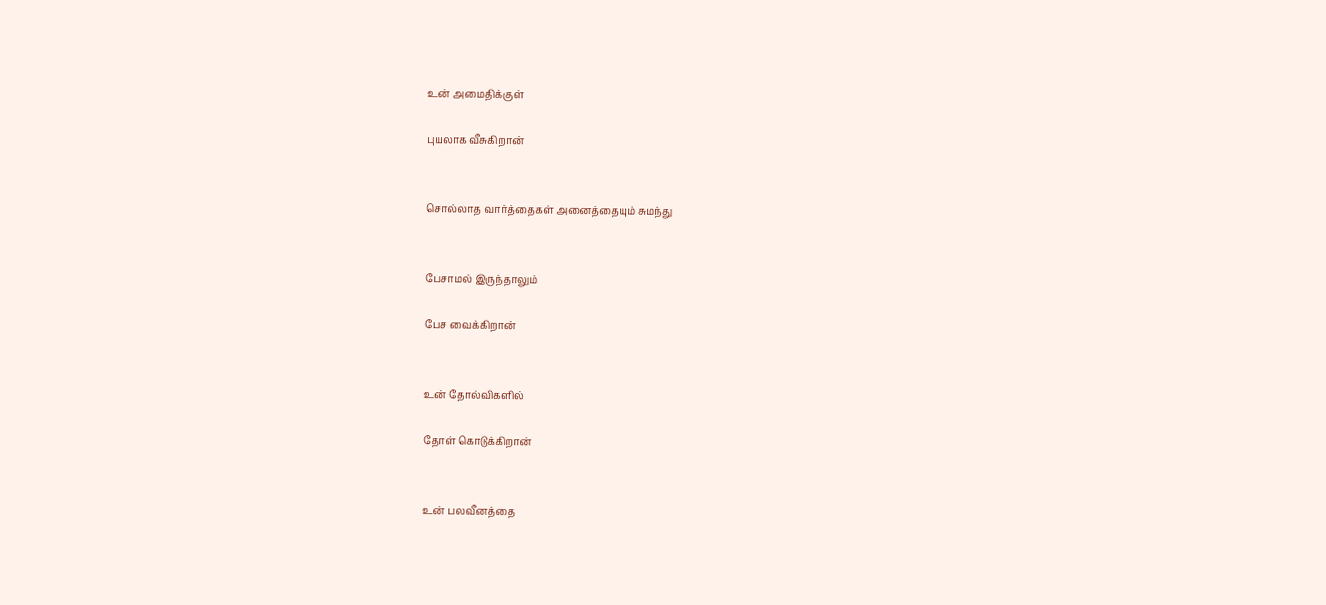உன் அமைதிக்குள்

புயலாக வீசுகிறான்


சொல்லாத வார்த்தைகள் அனைத்தையும் சுமந்து


பேசாமல் இருந்தாலும்

பேச வைக்கிறான்


உன் தோல்விகளில்

தோள் கொடுக்கிறான்


உன் பலவீனத்தை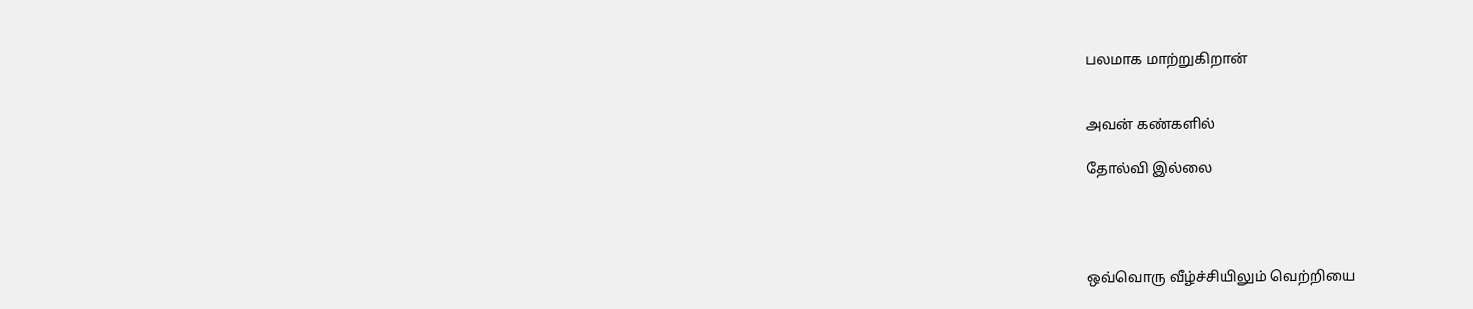பலமாக மாற்றுகிறான்


அவன் கண்களில்

தோல்வி இல்லை




ஒவ்வொரு வீழ்ச்சியிலும் வெற்றியை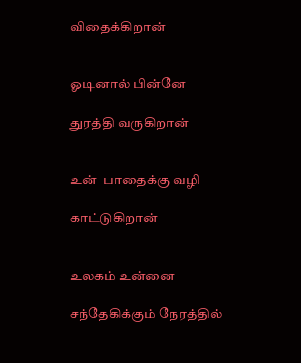விதைக்கிறான்


ஓடினால் பின்னே

துரத்தி வருகிறான்


உன்  பாதைக்கு வழி

காட்டுகிறான்


உலகம் உன்னை

சந்தேகிக்கும் நேரத்தில்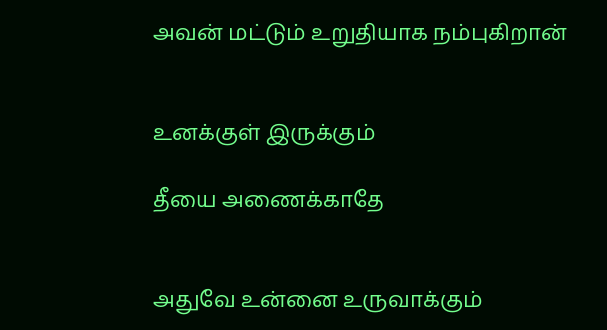அவன் மட்டும் உறுதியாக நம்புகிறான்


உனக்குள் இருக்கும்

தீயை அணைக்காதே


அதுவே உன்னை உருவாக்கும்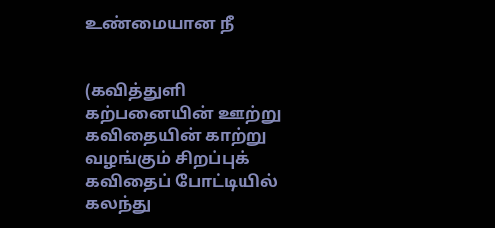உண்மையான நீ


(கவித்துளி கற்பனையின் ஊற்று கவிதையின் காற்று வழங்கும் சிறப்புக் கவிதைப் போட்டியில் கலந்து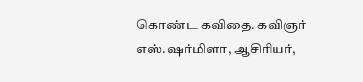கொண்ட கவிதை. கவிஞர் எஸ்.ஷர்மிளா, ஆசிரியர்,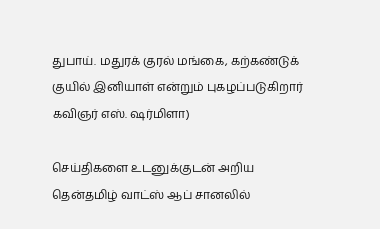துபாய். மதுரக் குரல் மங்கை, கற்கண்டுக் குயில் இனியாள் என்றும் புகழப்படுகிறார் கவிஞர் எஸ். ஷர்மிளா)

செய்திகளை உடனுக்குடன் அறிய தென்தமிழ் வாட்ஸ் ஆப் சானலில்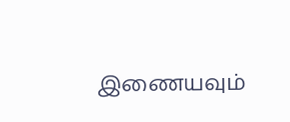இணையவும்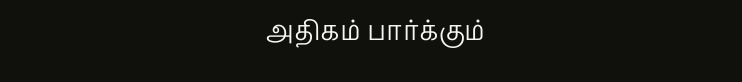அதிகம் பார்க்கும்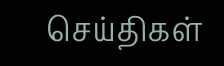செய்திகள்